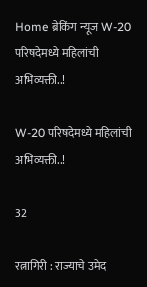Home ब्रेकिंग न्यूज W-20 परिषदेमध्ये महिलांची अभिव्यक्ती..!

W-20 परिषदेमध्ये महिलांची अभिव्यक्ती..!

32

रत्नागिरी : राज्याचे उमेद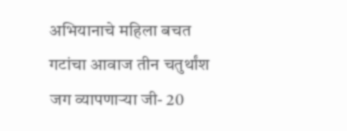अभियानाचे महिला बचत गटांचा आवाज तीन चतुर्थांश जग व्यापणाऱ्या जी- 20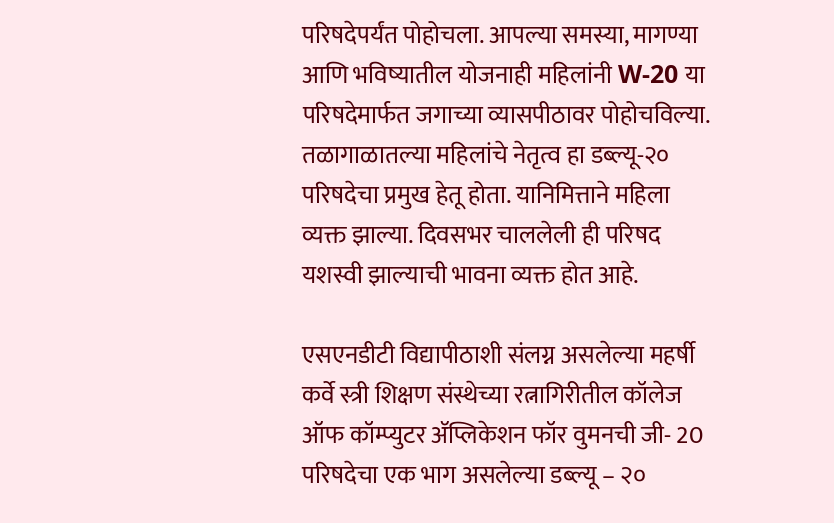परिषदेपर्यंत पोहोचला. आपल्या समस्या, मागण्या आणि भविष्यातील योजनाही महिलांनी W-20 या परिषदेमार्फत जगाच्या व्यासपीठावर पोहोचविल्या. तळागाळातल्या महिलांचे नेतृत्व हा डब्ल्यू-२० परिषदेचा प्रमुख हेतू होता. यानिमित्ताने महिला व्यक्त झाल्या. दिवसभर चाललेली ही परिषद यशस्वी झाल्याची भावना व्यक्त होत आहे.

एसएनडीटी विद्यापीठाशी संलग्न असलेल्या महर्षी कर्वे स्त्री शिक्षण संस्थेच्या रत्नागिरीतील कॉलेज ऑफ कॉम्प्युटर ॲप्लिकेशन फॉर वुमनची जी- 20 परिषदेचा एक भाग असलेल्या डब्ल्यू – २०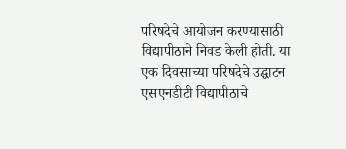परिषदेचे आयोजन करण्यासाठी विद्यापीठाने निवड केली होती. या एक दिवसाच्या परिषदेचे उद्घाटन एसएनडीटी विद्यापीठाचे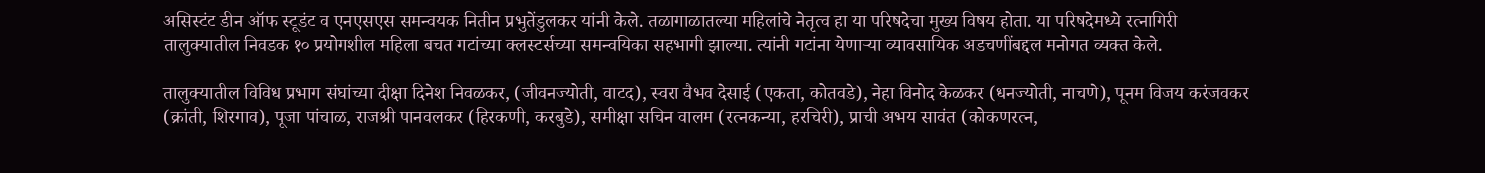असिस्टंट डीन ऑफ स्टूडंट व एनएसएस समन्वयक नितीन प्रभुतेंडुलकर यांनी केले. तळागाळातल्या महिलांचे नेतृत्व हा या परिषदेचा मुख्य विषय होता. या परिषदेमध्ये रत्नागिरी तालुक्यातील निवडक १० प्रयोगशील महिला बचत गटांच्या क्लस्टर्सच्या समन्वयिका सहभागी झाल्या. त्यांनी गटांना येणाऱ्या व्यावसायिक अडचणींबद्दल मनोगत व्यक्त केले.

तालुक्यातील विविध प्रभाग संघांच्या दीक्षा दिनेश निवळकर, (जीवनज्योती, वाटद), स्वरा वैभव देसाई (एकता, कोतवडे), नेहा विनोद केळकर (धनज्योती, नाचणे), पूनम विजय करंजवकर (क्रांती, शिरगाव), पूजा पांचाळ, राजश्री पानवलकर (हिरकणी, करबुडे), समीक्षा सचिन वालम (रत्नकन्या, हरचिरी), प्राची अभय सावंत (कोकणरत्न,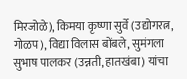मिरजोळे), किमया कृष्णा सुर्वे (उद्योगरत्न, गोळप), विद्या विलास बोंबले, सुमंगला सुभाष पालकर (उन्नती, हातखंबा) यांचा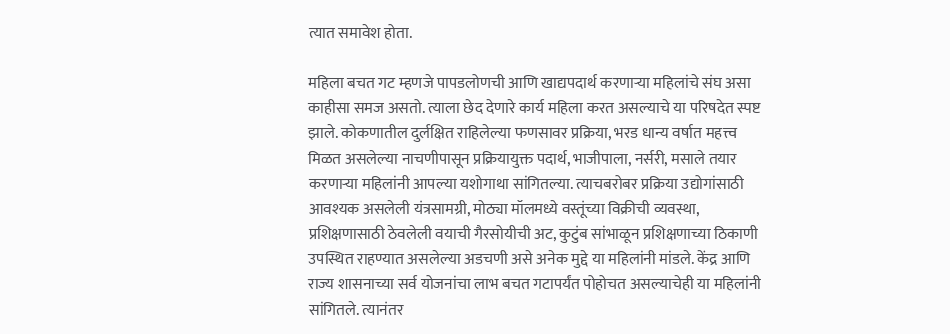त्यात समावेश होता.

महिला बचत गट म्हणजे पापडलोणची आणि खाद्यपदार्थ करणाऱ्या महिलांचे संघ असा काहीसा समज असतो. त्याला छेद देणारे कार्य महिला करत असल्याचे या परिषदेत स्पष्ट झाले. कोकणातील दुर्लक्षित राहिलेल्या फणसावर प्रक्रिया, भरड धान्य वर्षात महत्त्व मिळत असलेल्या नाचणीपासून प्रक्रियायुक्त पदार्थ, भाजीपाला, नर्सरी, मसाले तयार करणाऱ्या महिलांनी आपल्या यशोगाथा सांगितल्या. त्याचबरोबर प्रक्रिया उद्योगांसाठी आवश्यक असलेली यंत्रसामग्री, मोठ्या मॉलमध्ये वस्तूंच्या विक्रीची व्यवस्था, प्रशिक्षणासाठी ठेवलेली वयाची गैरसोयीची अट, कुटुंब सांभाळून प्रशिक्षणाच्या ठिकाणी उपस्थित राहण्यात असलेल्या अडचणी असे अनेक मुद्दे या महिलांनी मांडले. केंद्र आणि राज्य शासनाच्या सर्व योजनांचा लाभ बचत गटापर्यंत पोहोचत असल्याचेही या महिलांनी सांगितले. त्यानंतर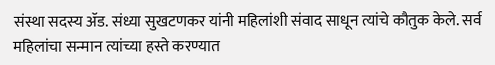संस्था सदस्य ॲड. संध्या सुखटणकर यांनी महिलांशी संवाद साधून त्यांचे कौतुक केले. सर्व महिलांचा सन्मान त्यांच्या हस्ते करण्यात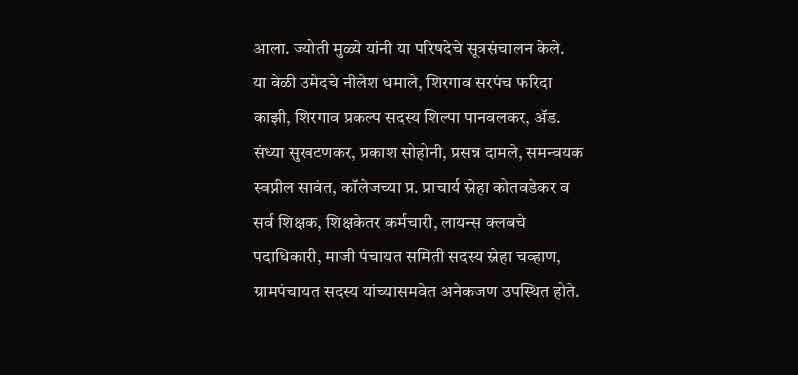आला. ज्योती मुळ्ये यांनी या परिषदेचे सूत्रसंचालन केले.
या वेळी उमेदचे नीलेश धमाले, शिरगाव सरपंच फरिदा काझी, शिरगाव प्रकल्प सदस्य शिल्पा पानवलकर, ॲड. संध्या सुखटणकर, प्रकाश सोहोनी, प्रसन्न दामले, समन्वयक स्वप्नील सावंत, कॉलेजच्या प्र. प्राचार्य स्नेहा कोतवडेकर व सर्व शिक्षक, शिक्षकेतर कर्मचारी, लायन्स क्लबचे पदाधिकारी, माजी पंचायत समिती सदस्य स्नेहा चव्हाण, ग्रामपंचायत सदस्य यांच्यासमवेत अनेकजण उपस्थित होते.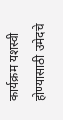कार्यक्रम यशस्वी होण्यासाठी उमेदचे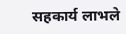सहकार्य लाभले